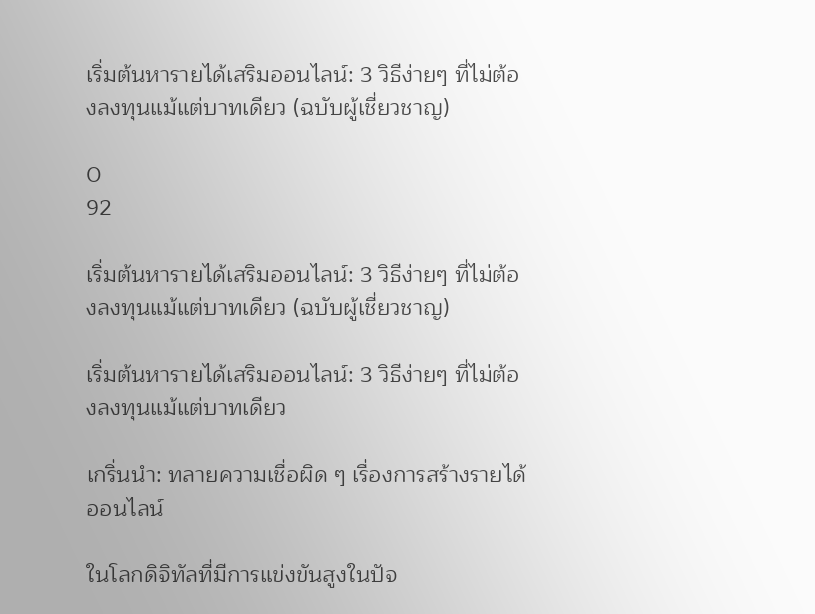เริ่มต้นหารายได้เสริมออนไลน์: 3 วิธีง่ายๆ ที่ไม่ต้องลงทุนแม้แต่บาทเดียว (ฉบับผู้เชี่ยวชาญ)

0
92

เริ่มต้นหารายได้เสริมออนไลน์: 3 วิธีง่ายๆ ที่ไม่ต้องลงทุนแม้แต่บาทเดียว (ฉบับผู้เชี่ยวชาญ)

เริ่มต้นหารายได้เสริมออนไลน์: 3 วิธีง่ายๆ ที่ไม่ต้องลงทุนแม้แต่บาทเดียว

เกริ่นนำ: ทลายความเชื่อผิด ๆ เรื่องการสร้างรายได้ออนไลน์

ในโลกดิจิทัลที่มีการแข่งขันสูงในปัจ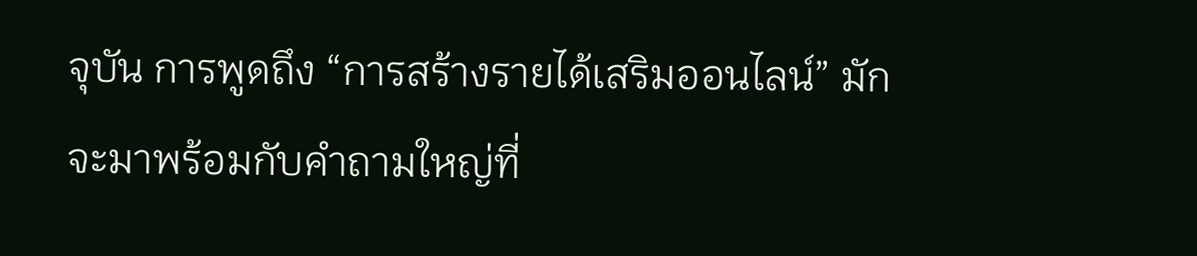จุบัน การพูดถึง “การสร้างรายได้เสริมออนไลน์” มักจะมาพร้อมกับคำถามใหญ่ที่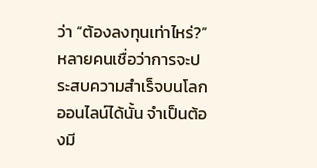ว่า “ต้องลงทุนเท่าไหร่?” หลายคนเชื่อว่าการจะประสบความสำเร็จบนโลกออนไลน์ได้นั้น จำเป็นต้องมี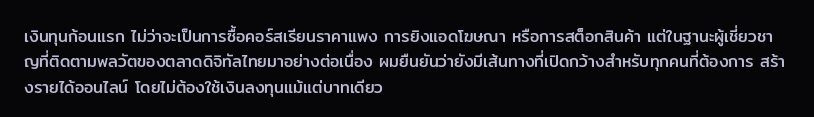เงินทุนก้อนแรก ไม่ว่าจะเป็นการซื้อคอร์สเรียนราคาแพง การยิงแอดโฆษณา หรือการสต็อกสินค้า แต่ในฐานะผู้เชี่ยวชาญที่ติดตามพลวัตของตลาดดิจิทัลไทยมาอย่างต่อเนื่อง ผมยืนยันว่ายังมีเส้นทางที่เปิดกว้างสำหรับทุกคนที่ต้องการ สร้างรายได้ออนไลน์ โดยไม่ต้องใช้เงินลงทุนแม้แต่บาทเดียว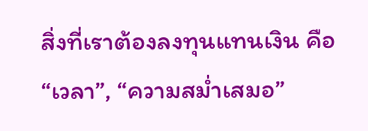สิ่งที่เราต้องลงทุนแทนเงิน คือ “เวลา”, “ความสม่ำเสมอ”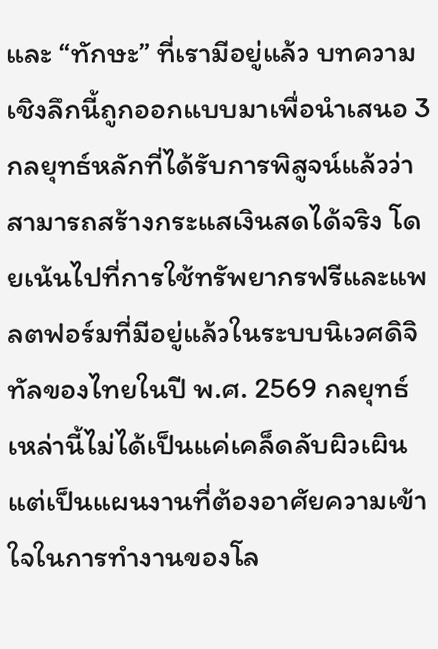และ “ทักษะ” ที่เรามีอยู่แล้ว บทความเชิงลึกนี้ถูกออกแบบมาเพื่อนำเสนอ 3 กลยุทธ์หลักที่ได้รับการพิสูจน์แล้วว่าสามารถสร้างกระแสเงินสดได้จริง โดยเน้นไปที่การใช้ทรัพยากรฟรีและแพลตฟอร์มที่มีอยู่แล้วในระบบนิเวศดิจิทัลของไทยในปี พ.ศ. 2569 กลยุทธ์เหล่านี้ไม่ได้เป็นแค่เคล็ดลับผิวเผิน แต่เป็นแผนงานที่ต้องอาศัยความเข้าใจในการทำงานของโล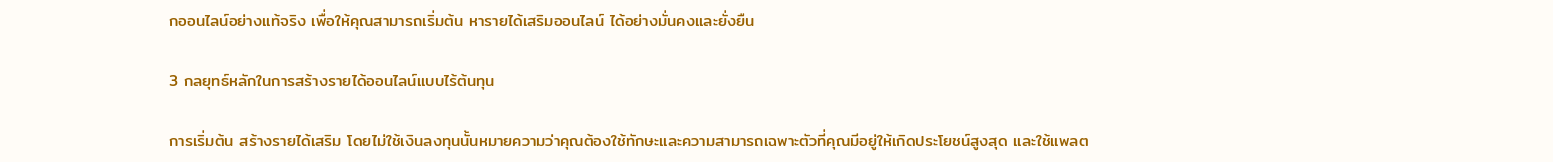กออนไลน์อย่างแท้จริง เพื่อให้คุณสามารถเริ่มต้น หารายได้เสริมออนไลน์ ได้อย่างมั่นคงและยั่งยืน

3 กลยุทธ์หลักในการสร้างรายได้ออนไลน์แบบไร้ต้นทุน

การเริ่มต้น สร้างรายได้เสริม โดยไม่ใช้เงินลงทุนนั้นหมายความว่าคุณต้องใช้ทักษะและความสามารถเฉพาะตัวที่คุณมีอยู่ให้เกิดประโยชน์สูงสุด และใช้แพลต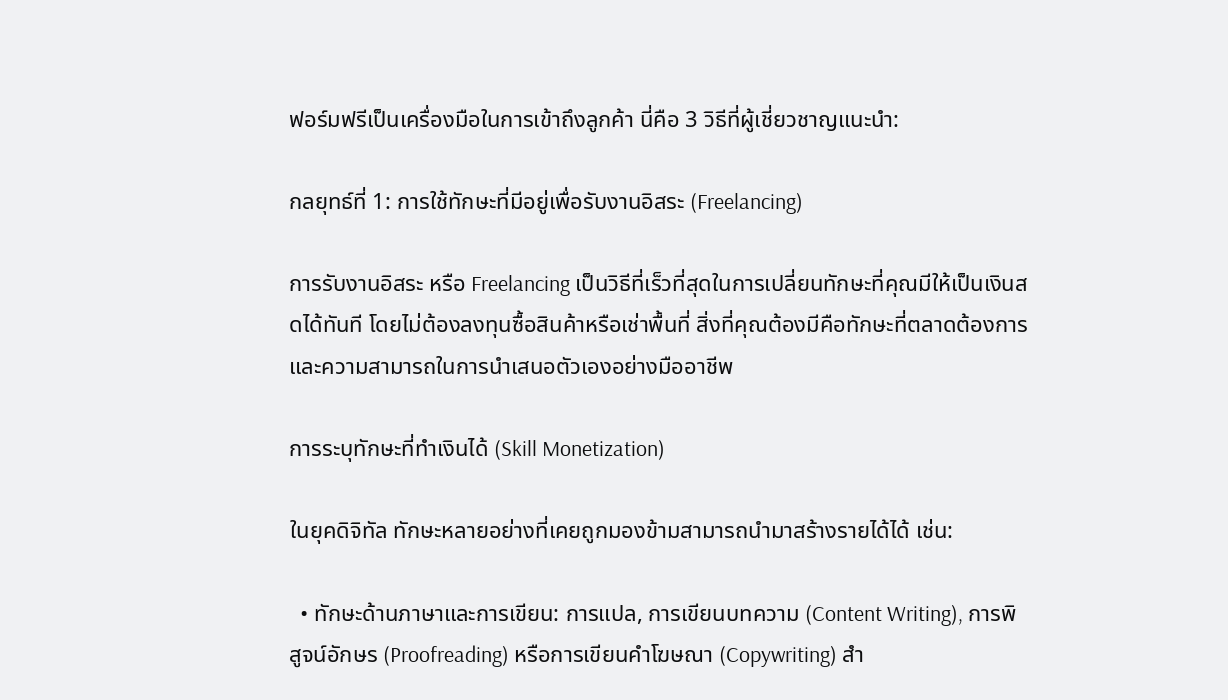ฟอร์มฟรีเป็นเครื่องมือในการเข้าถึงลูกค้า นี่คือ 3 วิธีที่ผู้เชี่ยวชาญแนะนำ:

กลยุทธ์ที่ 1: การใช้ทักษะที่มีอยู่เพื่อรับงานอิสระ (Freelancing)

การรับงานอิสระ หรือ Freelancing เป็นวิธีที่เร็วที่สุดในการเปลี่ยนทักษะที่คุณมีให้เป็นเงินสดได้ทันที โดยไม่ต้องลงทุนซื้อสินค้าหรือเช่าพื้นที่ สิ่งที่คุณต้องมีคือทักษะที่ตลาดต้องการ และความสามารถในการนำเสนอตัวเองอย่างมืออาชีพ

การระบุทักษะที่ทำเงินได้ (Skill Monetization)

ในยุคดิจิทัล ทักษะหลายอย่างที่เคยถูกมองข้ามสามารถนำมาสร้างรายได้ได้ เช่น:

  • ทักษะด้านภาษาและการเขียน: การแปล, การเขียนบทความ (Content Writing), การพิสูจน์อักษร (Proofreading) หรือการเขียนคำโฆษณา (Copywriting) สำ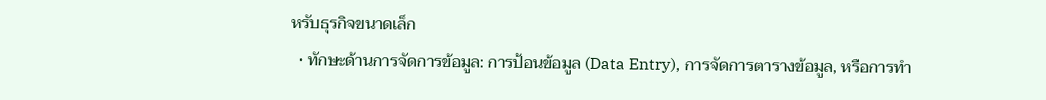หรับธุรกิจขนาดเล็ก
  • ทักษะด้านการจัดการข้อมูล: การป้อนข้อมูล (Data Entry), การจัดการตารางข้อมูล, หรือการทำ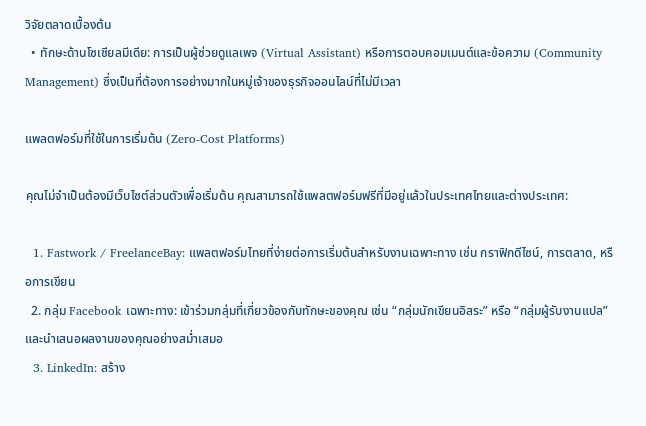วิจัยตลาดเบื้องต้น
  • ทักษะด้านโซเชียลมีเดีย: การเป็นผู้ช่วยดูแลเพจ (Virtual Assistant) หรือการตอบคอมเมนต์และข้อความ (Community Management) ซึ่งเป็นที่ต้องการอย่างมากในหมู่เจ้าของธุรกิจออนไลน์ที่ไม่มีเวลา

แพลตฟอร์มที่ใช้ในการเริ่มต้น (Zero-Cost Platforms)

คุณไม่จำเป็นต้องมีเว็บไซต์ส่วนตัวเพื่อเริ่มต้น คุณสามารถใช้แพลตฟอร์มฟรีที่มีอยู่แล้วในประเทศไทยและต่างประเทศ:

  1. Fastwork / FreelanceBay: แพลตฟอร์มไทยที่ง่ายต่อการเริ่มต้นสำหรับงานเฉพาะทาง เช่น กราฟิกดีไซน์, การตลาด, หรือการเขียน
  2. กลุ่ม Facebook เฉพาะทาง: เข้าร่วมกลุ่มที่เกี่ยวข้องกับทักษะของคุณ เช่น “กลุ่มนักเขียนอิสระ” หรือ “กลุ่มผู้รับงานแปล” และนำเสนอผลงานของคุณอย่างสม่ำเสมอ
  3. LinkedIn: สร้าง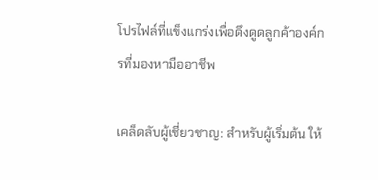โปรไฟล์ที่แข็งแกร่งเพื่อดึงดูดลูกค้าองค์กรที่มองหามืออาชีพ

เคล็ดลับผู้เชี่ยวชาญ: สำหรับผู้เริ่มต้น ให้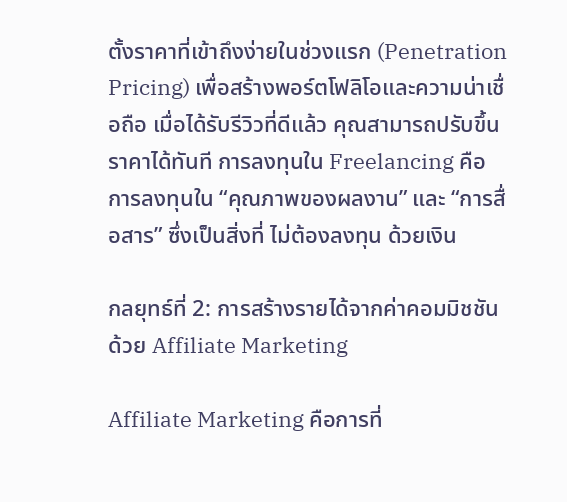ตั้งราคาที่เข้าถึงง่ายในช่วงแรก (Penetration Pricing) เพื่อสร้างพอร์ตโฟลิโอและความน่าเชื่อถือ เมื่อได้รับรีวิวที่ดีแล้ว คุณสามารถปรับขึ้นราคาได้ทันที การลงทุนใน Freelancing คือการลงทุนใน “คุณภาพของผลงาน” และ “การสื่อสาร” ซึ่งเป็นสิ่งที่ ไม่ต้องลงทุน ด้วยเงิน

กลยุทธ์ที่ 2: การสร้างรายได้จากค่าคอมมิชชันด้วย Affiliate Marketing

Affiliate Marketing คือการที่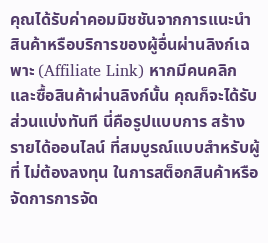คุณได้รับค่าคอมมิชชันจากการแนะนำสินค้าหรือบริการของผู้อื่นผ่านลิงก์เฉพาะ (Affiliate Link) หากมีคนคลิกและซื้อสินค้าผ่านลิงก์นั้น คุณก็จะได้รับส่วนแบ่งทันที นี่คือรูปแบบการ สร้างรายได้ออนไลน์ ที่สมบูรณ์แบบสำหรับผู้ที่ ไม่ต้องลงทุน ในการสต็อกสินค้าหรือจัดการการจัด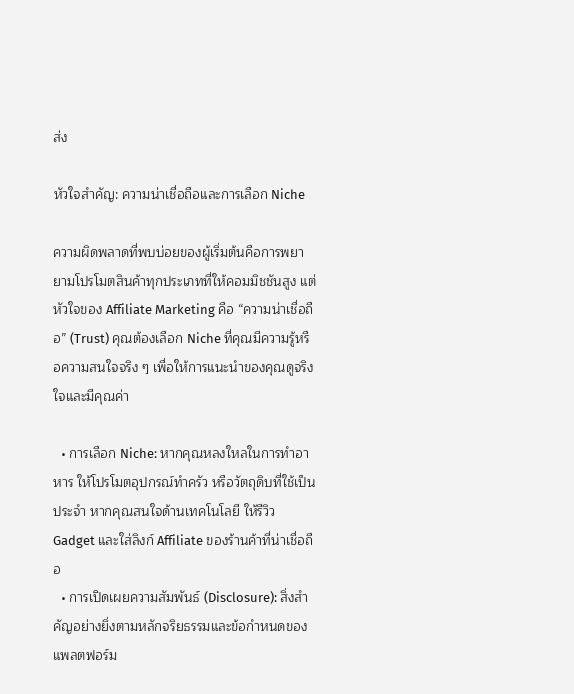ส่ง

หัวใจสำคัญ: ความน่าเชื่อถือและการเลือก Niche

ความผิดพลาดที่พบบ่อยของผู้เริ่มต้นคือการพยายามโปรโมตสินค้าทุกประเภทที่ให้คอมมิชชันสูง แต่หัวใจของ Affiliate Marketing คือ “ความน่าเชื่อถือ” (Trust) คุณต้องเลือก Niche ที่คุณมีความรู้หรือความสนใจจริง ๆ เพื่อให้การแนะนำของคุณดูจริงใจและมีคุณค่า

  • การเลือก Niche: หากคุณหลงใหลในการทำอาหาร ให้โปรโมตอุปกรณ์ทำครัว หรือวัตถุดิบที่ใช้เป็นประจำ หากคุณสนใจด้านเทคโนโลยี ให้รีวิว Gadget และใส่ลิงก์ Affiliate ของร้านค้าที่น่าเชื่อถือ
  • การเปิดเผยความสัมพันธ์ (Disclosure): สิ่งสำคัญอย่างยิ่งตามหลักจริยธรรมและข้อกำหนดของแพลตฟอร์ม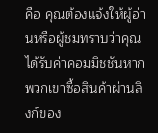คือ คุณต้องแจ้งให้ผู้อ่านหรือผู้ชมทราบว่าคุณได้รับค่าคอมมิชชันหากพวกเขาซื้อสินค้าผ่านลิงก์ของ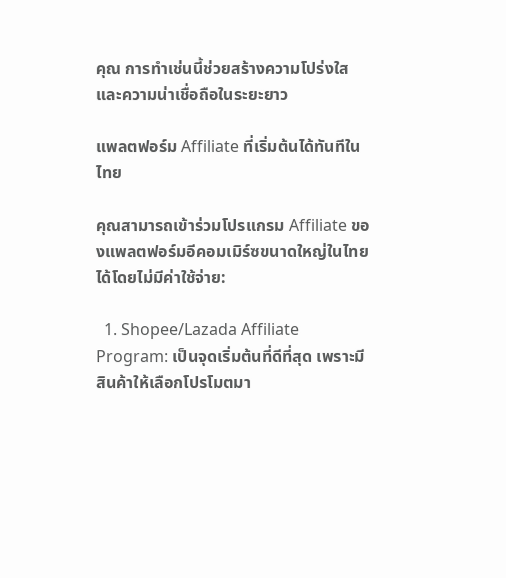คุณ การทำเช่นนี้ช่วยสร้างความโปร่งใสและความน่าเชื่อถือในระยะยาว

แพลตฟอร์ม Affiliate ที่เริ่มต้นได้ทันทีในไทย

คุณสามารถเข้าร่วมโปรแกรม Affiliate ของแพลตฟอร์มอีคอมเมิร์ซขนาดใหญ่ในไทยได้โดยไม่มีค่าใช้จ่าย:

  1. Shopee/Lazada Affiliate Program: เป็นจุดเริ่มต้นที่ดีที่สุด เพราะมีสินค้าให้เลือกโปรโมตมา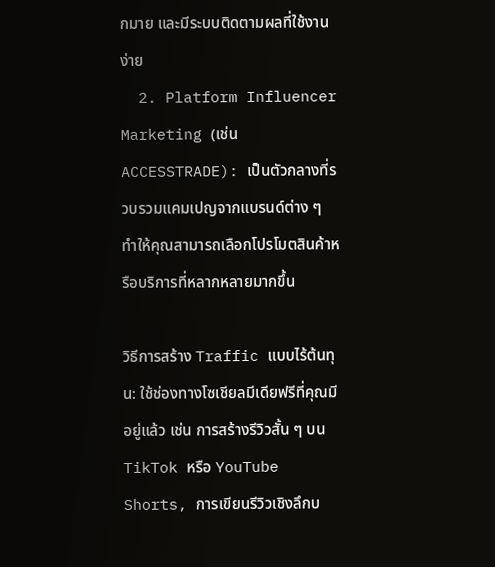กมาย และมีระบบติดตามผลที่ใช้งานง่าย
  2. Platform Influencer Marketing (เช่น ACCESSTRADE): เป็นตัวกลางที่รวบรวมแคมเปญจากแบรนด์ต่าง ๆ ทำให้คุณสามารถเลือกโปรโมตสินค้าหรือบริการที่หลากหลายมากขึ้น

วิธีการสร้าง Traffic แบบไร้ต้นทุน: ใช้ช่องทางโซเชียลมีเดียฟรีที่คุณมีอยู่แล้ว เช่น การสร้างรีวิวสั้น ๆ บน TikTok หรือ YouTube Shorts, การเขียนรีวิวเชิงลึกบ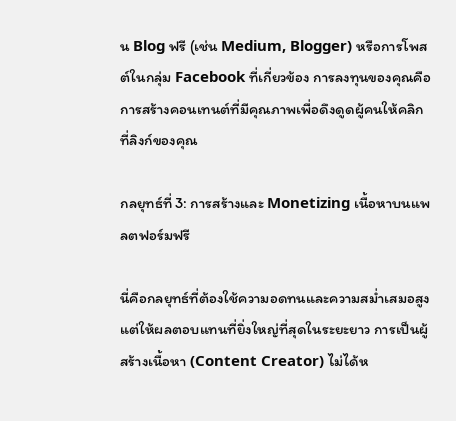น Blog ฟรี (เช่น Medium, Blogger) หรือการโพสต์ในกลุ่ม Facebook ที่เกี่ยวข้อง การลงทุนของคุณคือการสร้างคอนเทนต์ที่มีคุณภาพเพื่อดึงดูดผู้คนให้คลิกที่ลิงก์ของคุณ

กลยุทธ์ที่ 3: การสร้างและ Monetizing เนื้อหาบนแพลตฟอร์มฟรี

นี่คือกลยุทธ์ที่ต้องใช้ความอดทนและความสม่ำเสมอสูง แต่ให้ผลตอบแทนที่ยิ่งใหญ่ที่สุดในระยะยาว การเป็นผู้สร้างเนื้อหา (Content Creator) ไม่ได้ห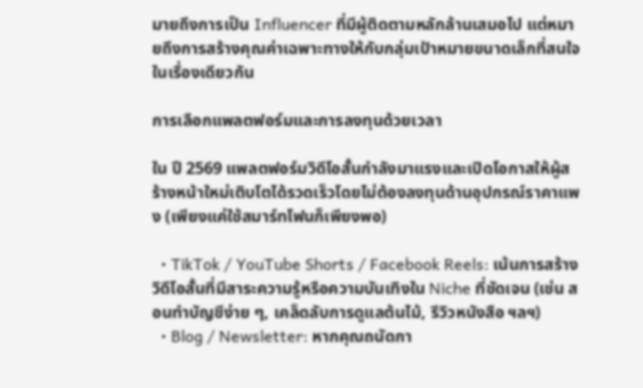มายถึงการเป็น Influencer ที่มีผู้ติดตามหลักล้านเสมอไป แต่หมายถึงการสร้างคุณค่าเฉพาะทางให้กับกลุ่มเป้าหมายขนาดเล็กที่สนใจในเรื่องเดียวกัน

การเลือกแพลตฟอร์มและการลงทุนด้วยเวลา

ใน ปี 2569 แพลตฟอร์มวิดีโอสั้นกำลังมาแรงและเปิดโอกาสให้ผู้สร้างหน้าใหม่เติบโตได้รวดเร็วโดยไม่ต้องลงทุนด้านอุปกรณ์ราคาแพง (เพียงแค่ใช้สมาร์ทโฟนก็เพียงพอ)

  • TikTok / YouTube Shorts / Facebook Reels: เน้นการสร้างวิดีโอสั้นที่มีสาระความรู้หรือความบันเทิงใน Niche ที่ชัดเจน (เช่น สอนทำบัญชีง่าย ๆ, เคล็ดลับการดูแลต้นไม้, รีวิวหนังสือ ฯลฯ)
  • Blog / Newsletter: หากคุณถนัดกา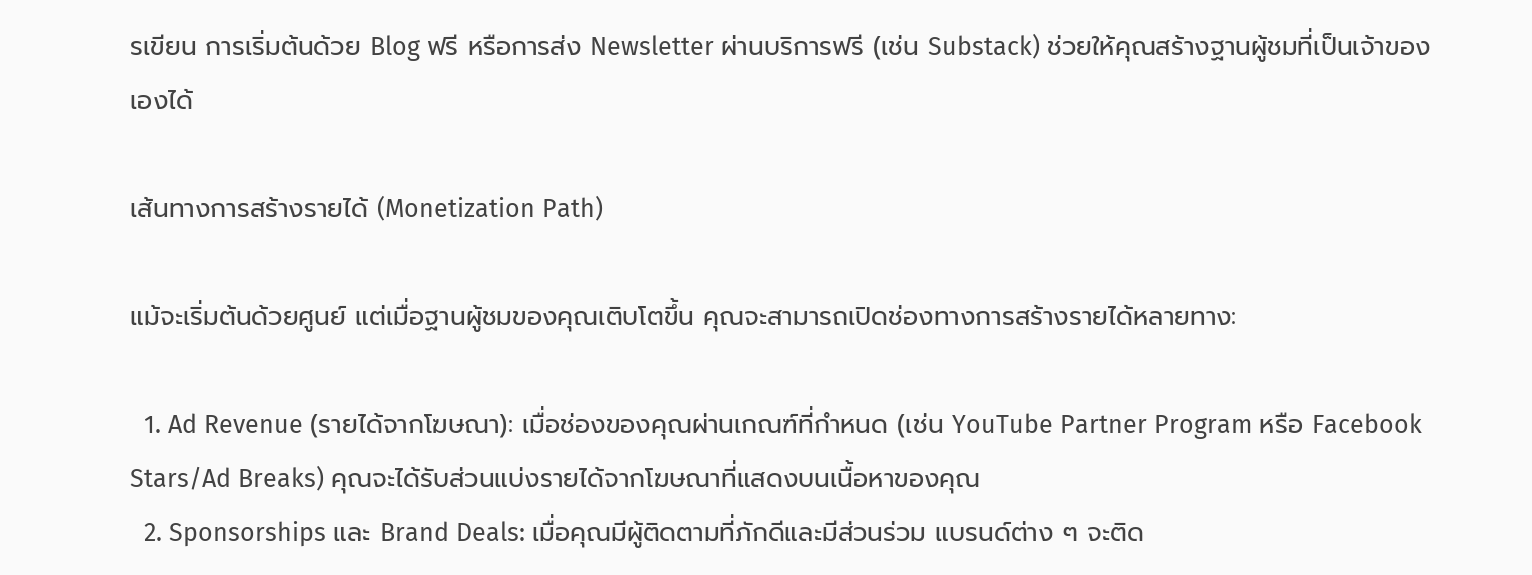รเขียน การเริ่มต้นด้วย Blog ฟรี หรือการส่ง Newsletter ผ่านบริการฟรี (เช่น Substack) ช่วยให้คุณสร้างฐานผู้ชมที่เป็นเจ้าของเองได้

เส้นทางการสร้างรายได้ (Monetization Path)

แม้จะเริ่มต้นด้วยศูนย์ แต่เมื่อฐานผู้ชมของคุณเติบโตขึ้น คุณจะสามารถเปิดช่องทางการสร้างรายได้หลายทาง:

  1. Ad Revenue (รายได้จากโฆษณา): เมื่อช่องของคุณผ่านเกณฑ์ที่กำหนด (เช่น YouTube Partner Program หรือ Facebook Stars/Ad Breaks) คุณจะได้รับส่วนแบ่งรายได้จากโฆษณาที่แสดงบนเนื้อหาของคุณ
  2. Sponsorships และ Brand Deals: เมื่อคุณมีผู้ติดตามที่ภักดีและมีส่วนร่วม แบรนด์ต่าง ๆ จะติด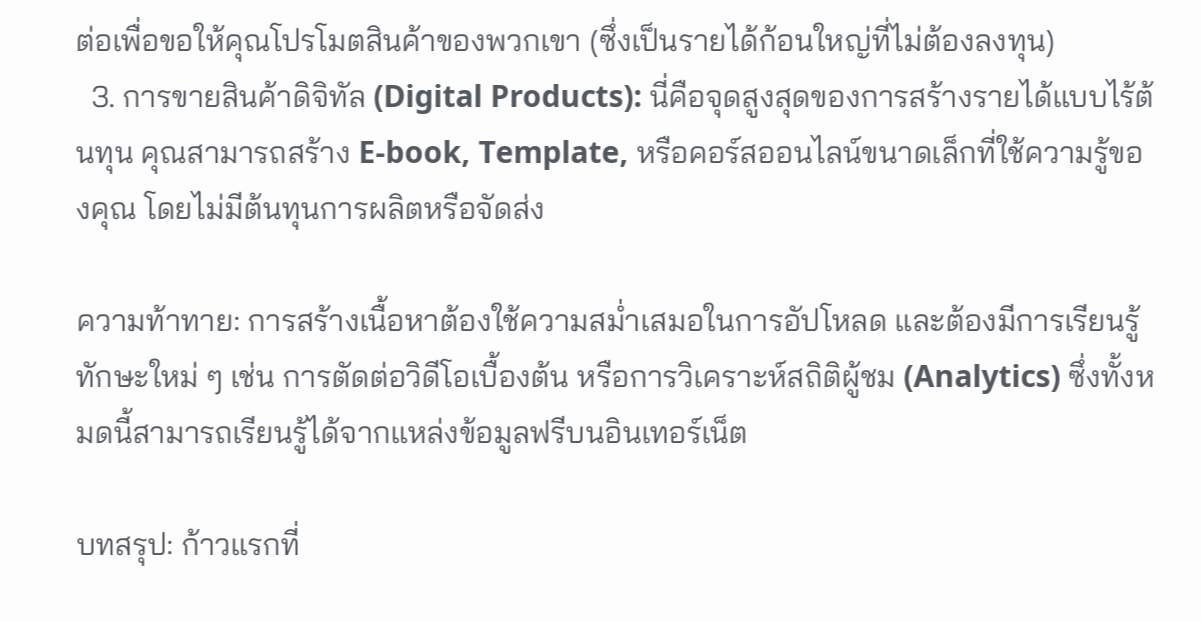ต่อเพื่อขอให้คุณโปรโมตสินค้าของพวกเขา (ซึ่งเป็นรายได้ก้อนใหญ่ที่ไม่ต้องลงทุน)
  3. การขายสินค้าดิจิทัล (Digital Products): นี่คือจุดสูงสุดของการสร้างรายได้แบบไร้ต้นทุน คุณสามารถสร้าง E-book, Template, หรือคอร์สออนไลน์ขนาดเล็กที่ใช้ความรู้ของคุณ โดยไม่มีต้นทุนการผลิตหรือจัดส่ง

ความท้าทาย: การสร้างเนื้อหาต้องใช้ความสม่ำเสมอในการอัปโหลด และต้องมีการเรียนรู้ทักษะใหม่ ๆ เช่น การตัดต่อวิดีโอเบื้องต้น หรือการวิเคราะห์สถิติผู้ชม (Analytics) ซึ่งทั้งหมดนี้สามารถเรียนรู้ได้จากแหล่งข้อมูลฟรีบนอินเทอร์เน็ต

บทสรุป: ก้าวแรกที่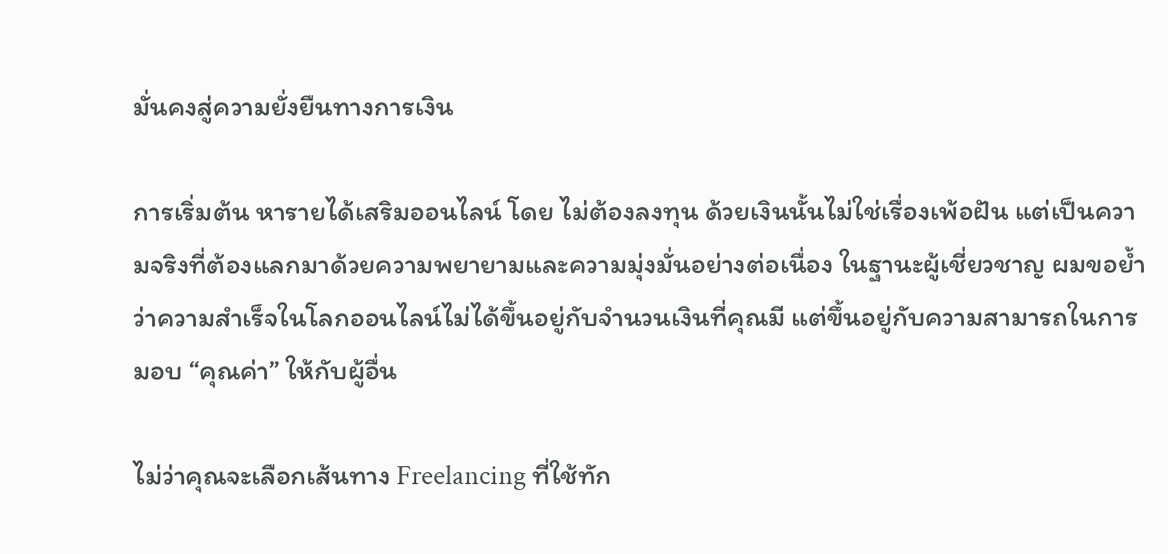มั่นคงสู่ความยั่งยืนทางการเงิน

การเริ่มต้น หารายได้เสริมออนไลน์ โดย ไม่ต้องลงทุน ด้วยเงินนั้นไม่ใช่เรื่องเพ้อฝัน แต่เป็นความจริงที่ต้องแลกมาด้วยความพยายามและความมุ่งมั่นอย่างต่อเนื่อง ในฐานะผู้เชี่ยวชาญ ผมขอย้ำว่าความสำเร็จในโลกออนไลน์ไม่ได้ขึ้นอยู่กับจำนวนเงินที่คุณมี แต่ขึ้นอยู่กับความสามารถในการมอบ “คุณค่า” ให้กับผู้อื่น

ไม่ว่าคุณจะเลือกเส้นทาง Freelancing ที่ใช้ทัก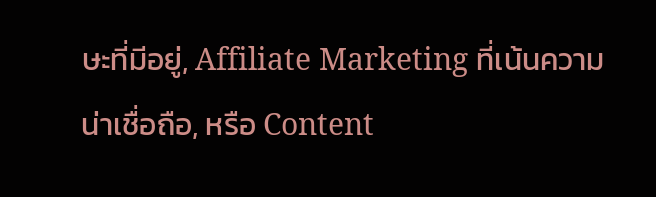ษะที่มีอยู่, Affiliate Marketing ที่เน้นความน่าเชื่อถือ, หรือ Content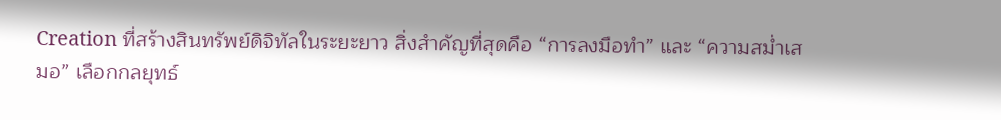Creation ที่สร้างสินทรัพย์ดิจิทัลในระยะยาว สิ่งสำคัญที่สุดคือ “การลงมือทำ” และ “ความสม่ำเสมอ” เลือกกลยุทธ์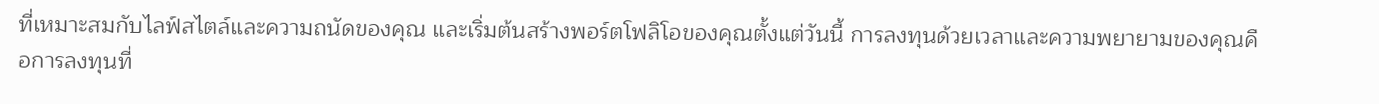ที่เหมาะสมกับไลฟ์สไตล์และความถนัดของคุณ และเริ่มต้นสร้างพอร์ตโฟลิโอของคุณตั้งแต่วันนี้ การลงทุนด้วยเวลาและความพยายามของคุณคือการลงทุนที่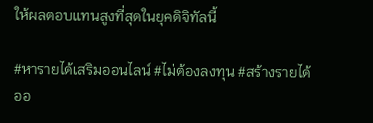ให้ผลตอบแทนสูงที่สุดในยุคดิจิทัลนี้

#หารายได้เสริมออนไลน์ #ไม่ต้องลงทุน #สร้างรายได้ออ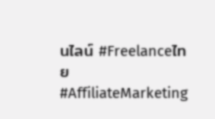นไลน์ #Freelanceไทย #AffiliateMarketing